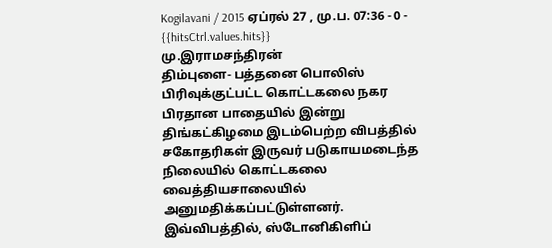Kogilavani / 2015 ஏப்ரல் 27 , மு.ப. 07:36 - 0 - {{hitsCtrl.values.hits}}
மு.இராமசந்திரன்
திம்புளை- பத்தனை பொலிஸ் பிரிவுக்குட்பட்ட கொட்டகலை நகர பிரதான பாதையில் இன்று திங்கட்கிழமை இடம்பெற்ற விபத்தில் சகோதரிகள் இருவர் படுகாயமடைந்த நிலையில் கொட்டகலை வைத்தியசாலையில் அனுமதிக்கப்பட்டுள்ளனர்.
இவ்விபத்தில், ஸ்டோனிகிளிப்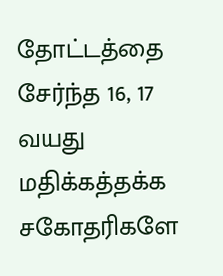தோட்டத்தை சேர்ந்த 16, 17 வயது மதிக்கத்தக்க சகோதரிகளே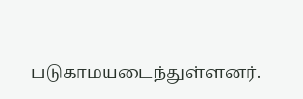படுகாமயடைந்துள்ளனர்.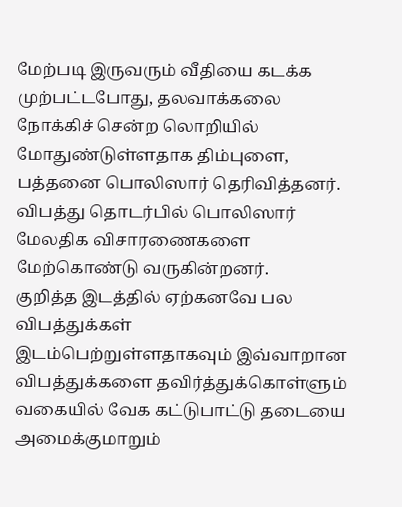மேற்படி இருவரும் வீதியை கடக்க முற்பட்டபோது, தலவாக்கலை நோக்கிச் சென்ற லொறியில் மோதுண்டுள்ளதாக திம்புளை, பத்தனை பொலிஸார் தெரிவித்தனர்.
விபத்து தொடர்பில் பொலிஸார் மேலதிக விசாரணைகளை மேற்கொண்டு வருகின்றனர்.
குறித்த இடத்தில் ஏற்கனவே பல விபத்துக்கள் இடம்பெற்றுள்ளதாகவும் இவ்வாறான விபத்துக்களை தவிர்த்துக்கொள்ளும் வகையில் வேக கட்டுபாட்டு தடையை அமைக்குமாறும்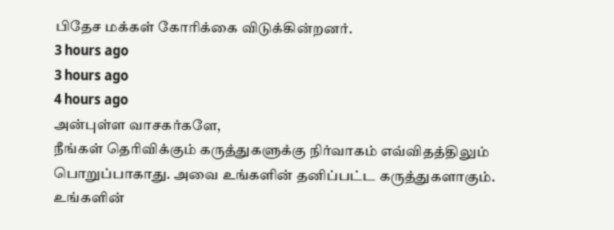பிதேச மக்கள் கோரிக்கை விடுக்கின்றனர்.
3 hours ago
3 hours ago
4 hours ago
அன்புள்ள வாசகர்களே,
நீங்கள் தெரிவிக்கும் கருத்துகளுக்கு நிர்வாகம் எவ்விதத்திலும் பொறுப்பாகாது. அவை உங்களின் தனிப்பட்ட கருத்துகளாகும். உங்களின்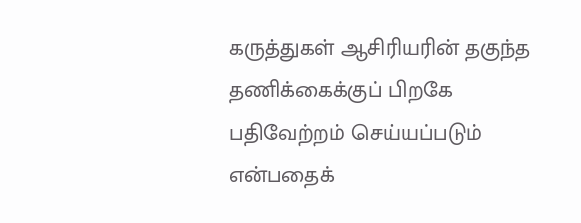கருத்துகள் ஆசிரியரின் தகுந்த தணிக்கைக்குப் பிறகே பதிவேற்றம் செய்யப்படும் என்பதைக்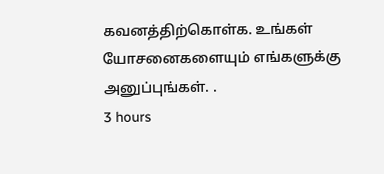கவனத்திற்கொள்க. உங்கள் யோசனைகளையும் எங்களுக்கு அனுப்புங்கள். .
3 hours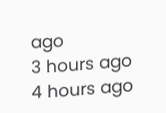ago
3 hours ago
4 hours ago